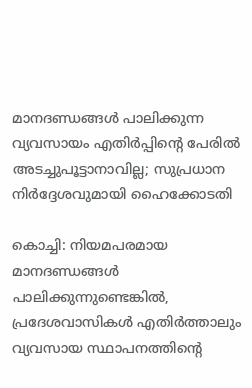മാനദണ്ഡങ്ങൾ പാലിക്കുന്ന വ്യവസായം എതിർപ്പിൻ്റെ പേരിൽ അടച്ചുപൂട്ടാനാവില്ല; സുപ്രധാന നിർദ്ദേശവുമായി ഹൈക്കോടതി

കൊച്ചി: നിയമപരമായ മാനദണ്ഡങ്ങൾ പാലിക്കുന്നുണ്ടെങ്കിൽ, പ്രദേശവാസികൾ എതിർത്താലും വ്യവസായ സ്ഥാപനത്തിൻ്റെ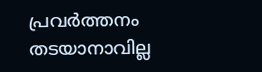പ്രവർത്തനം തടയാനാവില്ല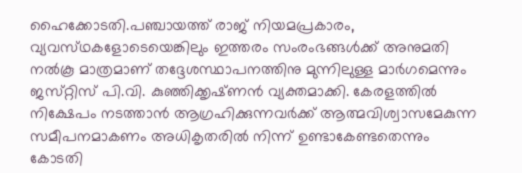ഹൈക്കോടതി.പഞ്ചായത്ത് രാജ് നിയമപ്രകാരം, വ്യവസ്‌ഥകളോടെയെങ്കിലും ഇത്തരം സംരംഭങ്ങൾക്ക് അനുമതി നൽകൂ മാത്രമാണ് തദ്ദേശസ്ഥാപനത്തിനു മുന്നിലുള്ള മാർഗമെന്നും ജസ്‌റ്റിസ് പി.വി. കുഞ്ഞിക്കൃഷ്‌ണൻ വ്യക്തമാക്കി. കേരളത്തിൽ നിക്ഷേപം നടത്താൻ ആഗ്രഹിക്കുന്നവർക്ക് ആത്മവിശ്വാസമേകുന്ന സമീപനമാകണം അധികൃതരിൽ നിന്ന് ഉണ്ടാകേണ്ടതെന്നും കോടതി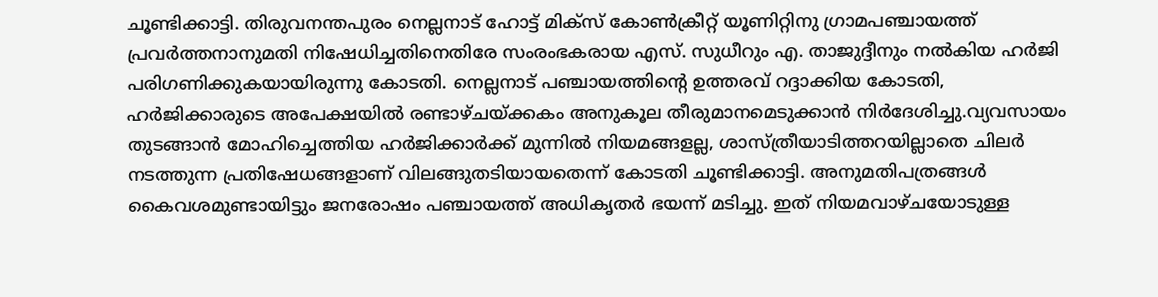ചൂണ്ടിക്കാട്ടി. തിരുവനന്തപുരം നെല്ലനാട് ഹോട്ട് മിക്‌സ് കോൺക്രീറ്റ് യൂണിറ്റിനു ഗ്രാമപഞ്ചായത്ത് പ്രവർത്തനാനുമതി നിഷേധിച്ചതിനെതിരേ സംരംഭകരായ എസ്. സുധീറും എ. താജുദ്ദീനും നൽകിയ ഹർജി പരിഗണിക്കുകയായിരുന്നു കോടതി. നെല്ലനാട് പഞ്ചായത്തിൻ്റെ ഉത്തരവ് റദ്ദാക്കിയ കോടതി, ഹർജിക്കാരുടെ അപേക്ഷയിൽ രണ്ടാഴ്‌ചയ്‌ക്കകം അനുകൂല തീരുമാനമെടുക്കാൻ നിർദേശിച്ചു.വ്യവസായം തുടങ്ങാൻ മോഹിച്ചെത്തിയ ഹർജിക്കാർക്ക് മുന്നിൽ നിയമങ്ങളല്ല, ശാസ്‌ത്രീയാടിത്തറയില്ലാതെ ചിലർ നടത്തുന്ന പ്രതിഷേധങ്ങളാണ് വിലങ്ങുതടിയായതെന്ന് കോടതി ചൂണ്ടിക്കാട്ടി. അനുമതിപത്രങ്ങൾ കൈവശമുണ്ടായിട്ടും ജനരോഷം പഞ്ചായത്ത് അധികൃതർ ഭയന്ന് മടിച്ചു. ഇത് നിയമവാഴ്‌ചയോടുള്ള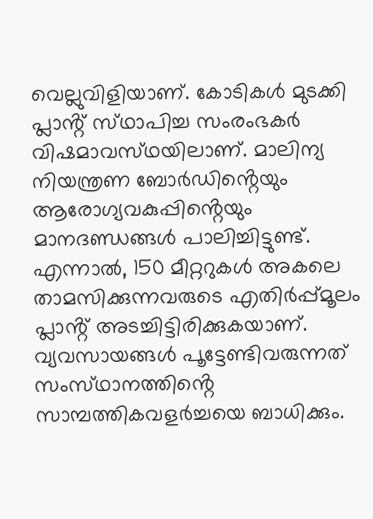വെല്ലുവിളിയാണ്. കോടികൾ മുടക്കി പ്ലാൻ്റ് സ്‌ഥാപിച്ച സംരംഭകർ വിഷമാവസ്‌ഥയിലാണ്. മാലിന്യ നിയന്ത്രണ ബോർഡിൻ്റെയും ആരോഗ്യവകുപ്പിൻ്റെയും മാനദണ്ഡങ്ങൾ പാലിച്ചിട്ടുണ്ട്. എന്നാൽ, 150 മീറ്ററുകൾ അകലെ താമസിക്കുന്നവരുടെ എതിർപ്പ്മൂലം പ്ലാൻ്റ് അടച്ചിട്ടിരിക്കുകയാണ്. വ്യവസായങ്ങൾ പൂട്ടേണ്ടിവരുന്നത് സംസ്‌ഥാനത്തിൻ്റെ സാമ്പത്തികവളർച്ചയെ ബാധിക്കും.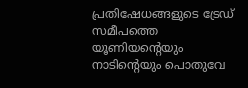പ്രതിഷേധങ്ങളുടെ ട്രേഡ് സമീപത്തെ യൂണിയൻ്റെയും നാടിൻ്റെയും പൊതുവേ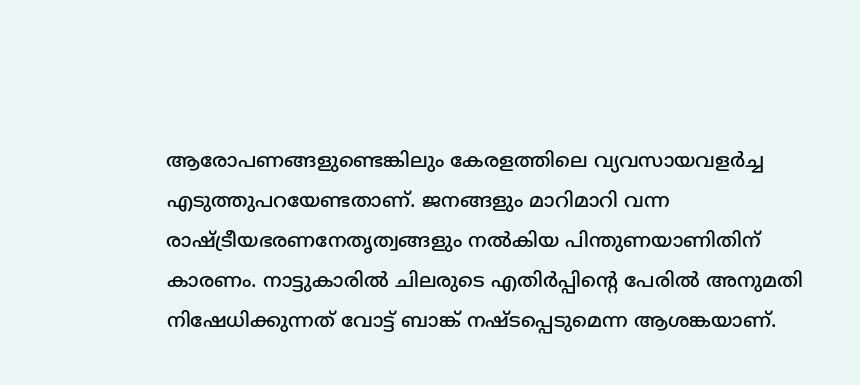ആരോപണങ്ങളുണ്ടെങ്കിലും കേരളത്തിലെ വ്യവസായവളർച്ച എടുത്തുപറയേണ്ടതാണ്. ജനങ്ങളും മാറിമാറി വന്ന രാഷ്ട്രീയഭരണനേതൃത്വങ്ങളും നൽകിയ പിന്തുണയാണിതിന് കാരണം. നാട്ടുകാരിൽ ചിലരുടെ എതിർപ്പിൻ്റെ പേരിൽ അനുമതി നിഷേധിക്കുന്നത് വോട്ട് ബാങ്ക് നഷ്‌ടപ്പെടുമെന്ന ആശങ്കയാണ്.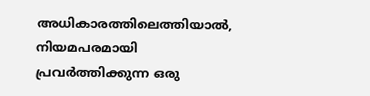അധികാരത്തിലെത്തിയാൽ, നിയമപരമായി പ്രവർത്തിക്കുന്ന ഒരു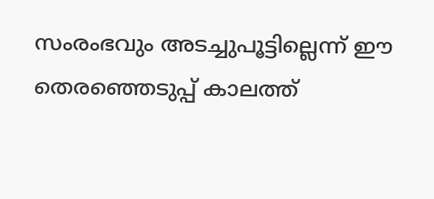സംരംഭവും അടച്ചുപൂട്ടില്ലെന്ന് ഈ തെരഞ്ഞെടുപ്പ് കാലത്ത്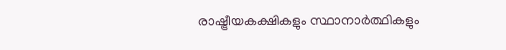രാഷ്ട്രീയകക്ഷികളും സ്ഥാനാർത്ഥികളും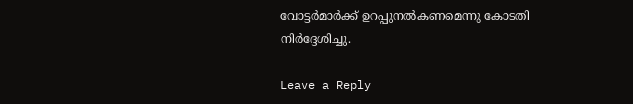വോട്ടർമാർക്ക് ഉറപ്പുനൽകണമെന്നു കോടതി നിർദ്ദേശിച്ചു.

Leave a Reply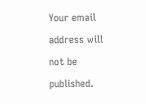Your email address will not be published.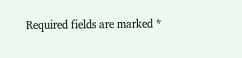Required fields are marked *